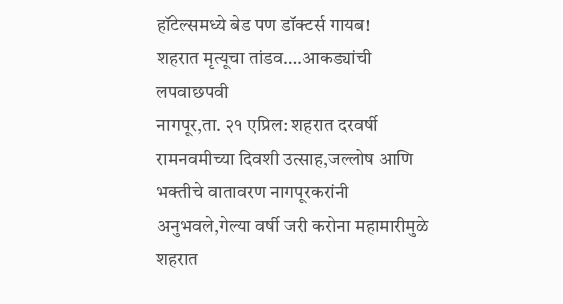हॉटेल्समध्ये बेड पण डॉक्टर्स गायब!
शहरात मृत्यूचा तांडव….आकड्यांची लपवाछपवी
नागपूर,ता. २१ एप्रिल: शहरात दरवर्षी रामनवमीच्या दिवशी उत्साह,जल्लोष आणि भक्तीचे वातावरण नागपूरकरांनी अनुभवले,गेल्या वर्षी जरी करोना महामारीमुळे शहरात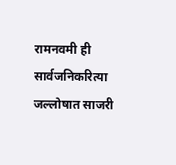रामनवमी ही सार्वजनिकरित्या जल्लोषात साजरी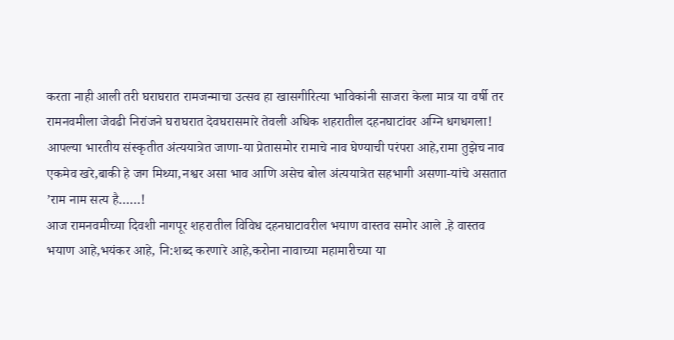करता नाही आली तरी घराघरात रामजन्माचा उत्सव हा खासगीरित्या भाविकांनी साजरा केला मात्र या वर्षी तर रामनवमीला जेवढी निरांजने घराघरात देवघरासमारे तेवली अधिक शहरातील दहनघाटांवर अग्नि धगधगला!
आपल्या भारतीय संस्कृतीत अंत्ययात्रेत जाणा-या प्रेतासमोर रामाचे नाव घेण्याची परंपरा आहे,रामा तुझेच नाव एकमेव खरे,बाकी हे जग मिथ्या,नश्वर असा भाव आणि असेच बोल अंत्ययात्रेत सहभागी असणा-यांचे असतात ’राम नाम सत्य है……!
आज रामनवमीच्या दिवशी नागपूर शहरातील विविध दहनघाटावरील भयाण वास्तव समोर आले .हे वास्तव भयाण आहे,भयंकर आहे, नि:शब्द करणारे आहे,करोना नावाच्या महामारीच्या या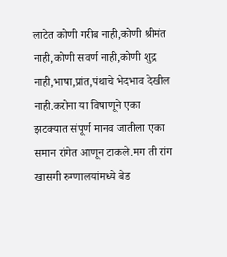लाटेत कोणी गरीब नाही,कोणी श्रीमंत नाही,कोणी सवर्ण नाही,कोणी शुद्र नाही,भाषा,प्रांत,पंथाचे भेदभाव देखील नाही.करोना या विषाणूने एका झटक्यात संपूर्ण मानव जातीला एका समान रांगेत आणून टाकले.मग ती रांग खासगी रुग्णालयांमध्ये बेड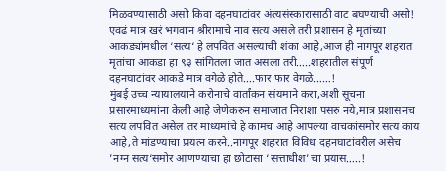मिळवण्यासाठी असो किवा दहनघाटांवर अंत्यसंस्कारासाठी वाट बघण्याची असो!
एवढं मात्र खरं भगवान श्रीरामाचे नाव सत्य असले तरी प्रशासन हे मृतांच्या आकड्यांमधील ‘सत्य‘ हे लपवित असल्याची शंका आहे,आज ही नागपूर शहरात मृतांचा आकडा हा ९३ सांगितला जात असला तरी…..शहरातील संपूर्ण दहनघाटांवर आकडे मात्र वगेळे होते….फार फार वेगळे……!
मुंबई उच्च न्यायालयाने करोनाचे वार्तांकन संयमाने करा,अशी सूचना प्रसारमाध्यमांना केली आहे जेणेकरुन समाजात निराशा पसरु नये,मात्र प्रशासनच सत्य लपवित असेल तर माध्यमांचे हे कामच आहे आपल्या वाचकांसमोर सत्य काय आहे,ते मांडण्याचा प्रयत्न करने..नागपूर शहरात विविध दहनघाटांवरील असेच ’नग्न सत्य‘समोर आणण्याचा हा छोटासा ‘सत्ताधीश’चा प्रयास…..!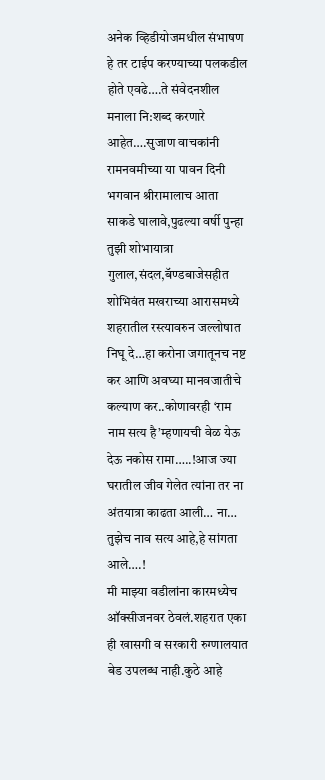अनेक व्हिडीयोजमधील संभाषण हे तर टाईप करण्याच्या पलकडील होते एवढे….ते संवेदनशील मनाला नि:शब्द करणारे आहेत….सुजाण वाचकांनी रामनवमीच्या या पावन दिनी भगवान श्रीरामालाच आता साकडे घालावे,पुढल्या वर्षी पुन्हा तुझी शोभायात्रा गुलाल,संदल,बॅण्डबाजेसहीत शोभिवंत मखराच्या आरासमध्ये शहरातील रस्त्यावरुन जल्लोषात निघू दे…हा करोना जगातूनच नष्ट कर आणि अवघ्या मानवजातीचे कल्याण कर..कोणावरही ‘राम नाम सत्य है’म्हणायची वेळ येऊ देऊ नकोस रामा…..!आज ज्या घरातील जीव गेलेत त्यांना तर ना अंतयात्रा काढता आली… ना… तुझेच नाव सत्य आहे,हे सांगता आले….!
मी माझ्या वडीलांना कारमध्येच ऑक्सीजनवर ठेवलं.शहरात एका ही खासगी व सरकारी रुग्णालयात बेड उपलब्ध नाही.कुठे आहे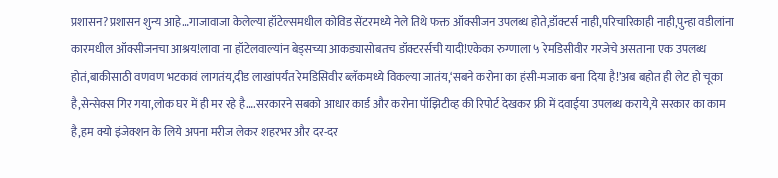प्रशासन?प्रशासन शुन्य आहे…गाजावाजा केलेल्या हॉटेल्समधील कोविड सेंटरमध्ये नेले तिथे फक्त ऑक्सीजन उपलब्ध होते,डॉक्टर्स नाही,परिचारिकाही नाही,पुन्हा वडीलांना कारमधील ऑक्सीजनचा आश्रय!लावा ना हॉटेलवाल्यांन बेड्सच्या आकड्यासोबतच डॉक्टरर्सची यादी!एकेका रुग्णाला ५ रेमडिसीवीर गरजेचे असताना एक उपलब्ध होतं,बाकीसाठी वणवण भटकावं लागतंय,दीड लाखांपर्यंत रेमडिसिवीर ब्लॅकमध्ये विकल्या जातंय,‘सबने करोना का हंसी-मजाक बना दिया है!’अब बहोत ही लेट हो चूका है,सेन्सेक्स गिर गया,लोक घर में ही मर रहे है….सरकारने सबको आधार कार्ड और करोना पॉझिटीव्ह की रिपोर्ट देखकर फ्री में दवाईया उपलब्ध कराये,ये सरकार का काम है,हम क्यो इंजेक्शन के लिये अपना मरीज लेकर शहरभर और दर-दर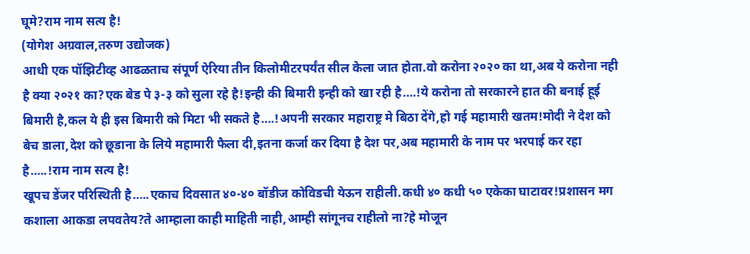घूमे?राम नाम सत्य है!
(योगेश अग्रवाल,तरुण उद्योजक)
आधी एक पॉझिटीव्ह आढळताच संपूर्ण ऐरिया तीन किलोमीटरपर्यंत सील केला जात होता.वो करोना २०२० का था,अब ये करोना नही है क्या २०२१ का?एक बेड पे ३-३ को सुला रहे है!इन्ही की बिमारी इन्ही को खा रही है….!ये करोना तो सरकारने हात की बनाई हूई बिमारी है,कल ये ही इस बिमारी को मिटा भी सकते है….!अपनी सरकार महाराष्ट्र मे बिठा देंगे,हो गई महामारी खतम!मोदी ने देश को बेच डाला,देश को छूडाना के लिये महामारी फैला दी,इतना कर्जा कर दिया है देश पर,अब महामारी के नाम पर भरपाई कर रहा है…..!राम नाम सत्य है!
खूपच डेंजर परिस्थिती है…..एकाच दिवसात ४०-४० बॉडीज कोविडची येऊन राहीली.कधी ४० कधी ५० एकेका घाटावर!प्रशासन मग कशाला आकडा लपवतेय?ते आम्हाला काही माहिती नाही,आम्ही सांगूनच राहीलो ना?हे मोजून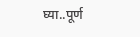घ्या..पूर्ण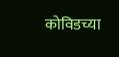कोविडच्या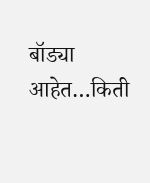बॉड्या आहेत…किती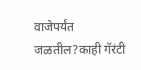वाजेपर्यंत जळतील?काही गॅरंटी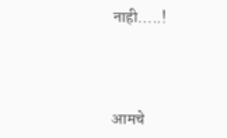नाही…..!




आमचे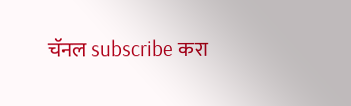चॅनल subscribe करा